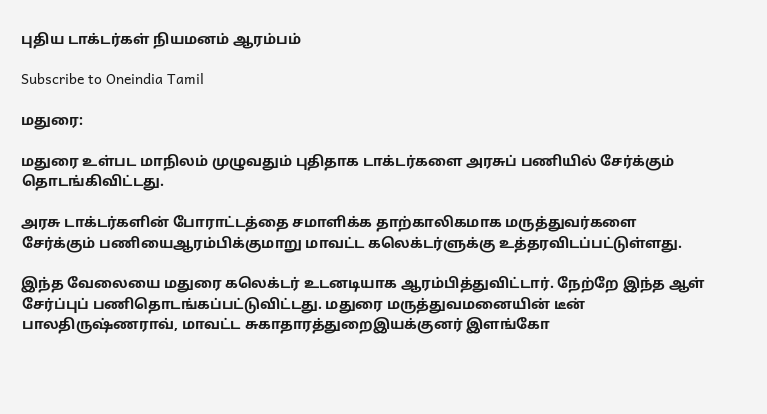புதிய டாக்டர்கள் நியமனம் ஆரம்பம்

Subscribe to Oneindia Tamil

மதுரை:

மதுரை உள்பட மாநிலம் முழுவதும் புதிதாக டாக்டர்களை அரசுப் பணியில் சேர்க்கும் தொடங்கிவிட்டது.

அரசு டாக்டர்களின் போராட்டத்தை சமாளிக்க தாற்காலிகமாக மருத்துவர்களை சேர்க்கும் பணியைஆரம்பிக்குமாறு மாவட்ட கலெக்டர்ளுக்கு உத்தரவிடப்பட்டுள்ளது.

இந்த வேலையை மதுரை கலெக்டர் உடனடியாக ஆரம்பித்துவிட்டார். நேற்றே இந்த ஆள் சேர்ப்புப் பணிதொடங்கப்பட்டுவிட்டது. மதுரை மருத்துவமனையின் டீன் பாலதிருஷ்ணராவ், மாவட்ட சுகாதாரத்துறைஇயக்குனர் இளங்கோ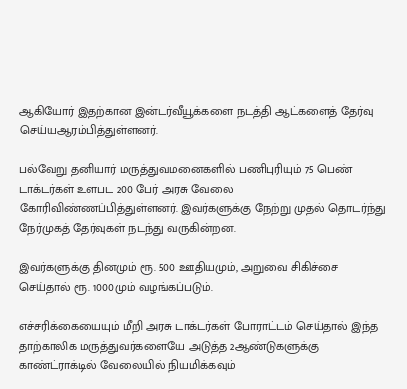ஆகியோர் இதற்கான இன்டர்வீயூக்களை நடத்தி ஆட்களைத் தேர்வு செய்யஆரம்பித்துள்ளனர்.

பல்வேறு தனியார் மருத்துவமனைகளில் பணிபுரியும் 75 பெண் டாக்டர்கள் உளபட 200 பேர் அரசு வேலை கோரிவிண்ணப்பித்துள்ளனர். இவர்களுக்கு நேற்று முதல் தொடர்ந்து நேர்முகத் தேர்வுகள் நடந்து வருகின்றன.

இவர்களுக்கு தினமும் ரூ. 500 ஊதியமும், அறுவை சிகிச்சை செய்தால் ரூ. 1000மும் வழங்கப்படும்.

எச்சரிக்கையையும் மீறி அரசு டாக்டர்கள் போராட்டம் செய்தால் இந்த தாற்காலிக மருத்துவர்களையே அடுத்த 2ஆண்டுகளுக்கு காண்ட்ராக்டில் வேலையில் நியமிக்கவும்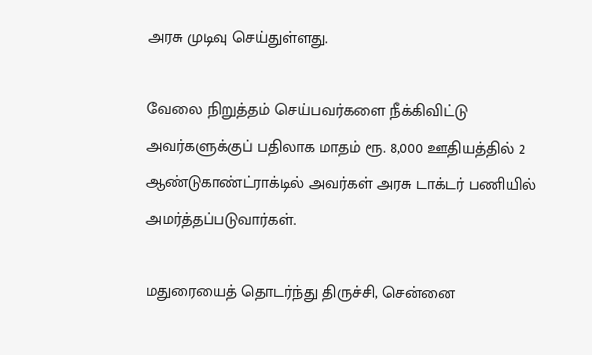அரசு முடிவு செய்துள்ளது.

வேலை நிறுத்தம் செய்பவர்களை நீக்கிவிட்டு அவர்களுக்குப் பதிலாக மாதம் ரூ. 8,000 ஊதியத்தில் 2 ஆண்டுகாண்ட்ராக்டில் அவர்கள் அரசு டாக்டர் பணியில் அமர்த்தப்படுவார்கள்.

மதுரையைத் தொடர்ந்து திருச்சி, சென்னை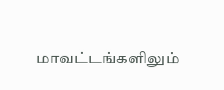மாவட்டங்களிலும்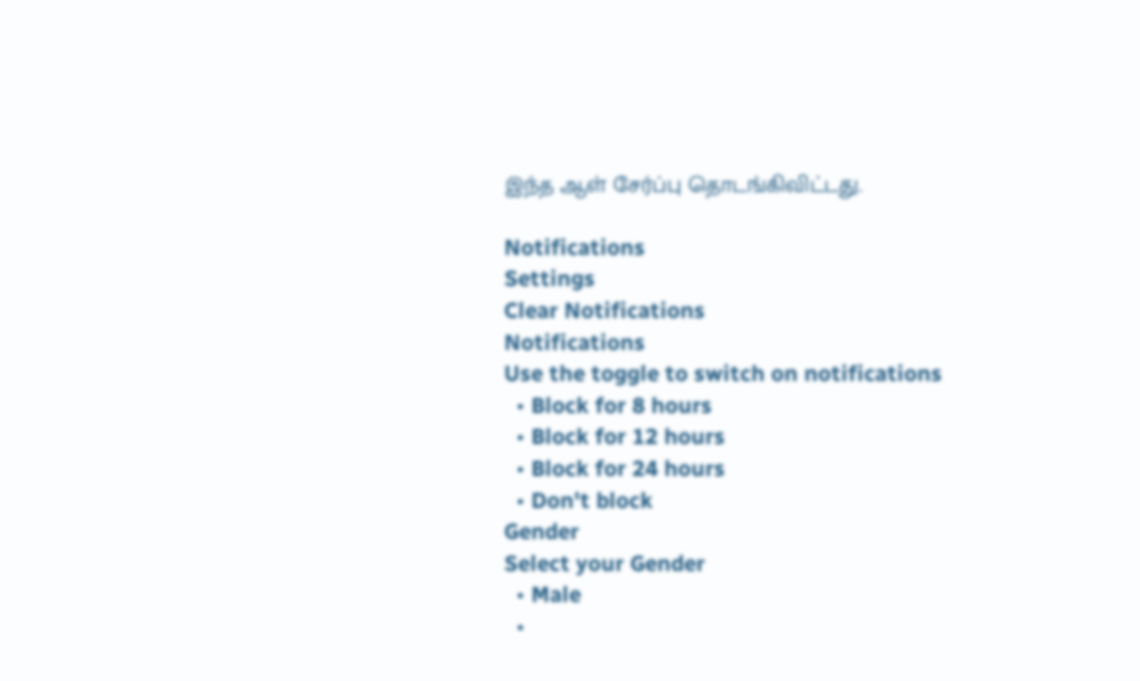இந்த ஆள் சேர்ப்பு தொடங்கிவிட்டது.

Notifications
Settings
Clear Notifications
Notifications
Use the toggle to switch on notifications
  • Block for 8 hours
  • Block for 12 hours
  • Block for 24 hours
  • Don't block
Gender
Select your Gender
  • Male
  •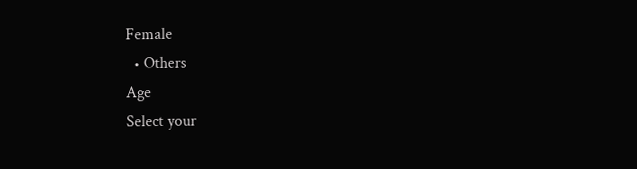Female
  • Others
Age
Select your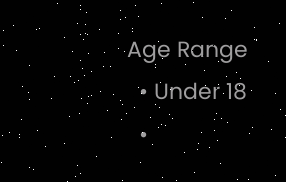Age Range
  • Under 18
  •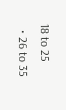18 to 25
  • 26 to 35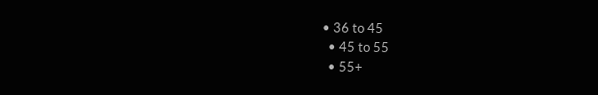• 36 to 45
  • 45 to 55
  • 55+